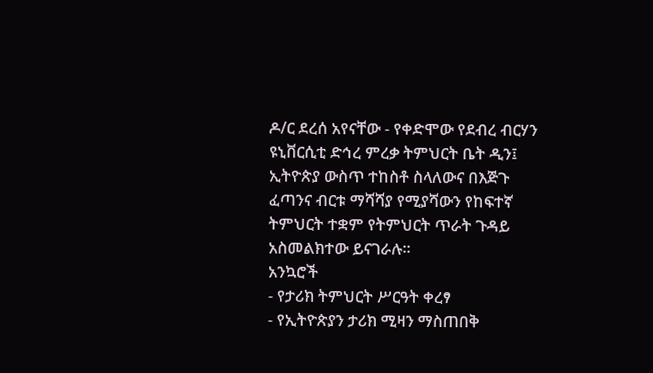ዶ/ር ደረሰ አየናቸው - የቀድሞው የደብረ ብርሃን ዩኒቨርሲቲ ድኅረ ምረቃ ትምህርት ቤት ዲን፤ ኢትዮጵያ ውስጥ ተከስቶ ስላለውና በእጅጉ ፈጣንና ብርቱ ማሻሻያ የሚያሻውን የከፍተኛ ትምህርት ተቋም የትምህርት ጥራት ጉዳይ አስመልክተው ይናገራሉ።
አንኳሮች
- የታሪክ ትምህርት ሥርዓት ቀረፃ
- የኢትዮጵያን ታሪክ ሚዛን ማስጠበቅ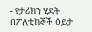- የታሪክን ሂደት በፖለቲከኞች ዕይታ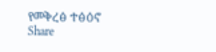የመቅረፅ ተፅዕኖ
Share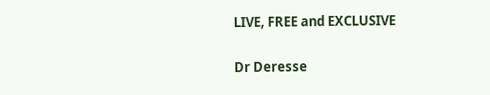LIVE, FREE and EXCLUSIVE

Dr Deresse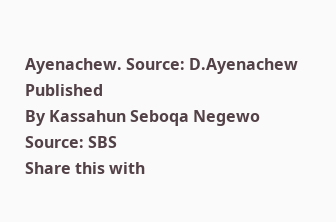Ayenachew. Source: D.Ayenachew
Published
By Kassahun Seboqa Negewo
Source: SBS
Share this with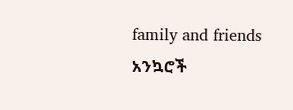family and friends
አንኳሮች